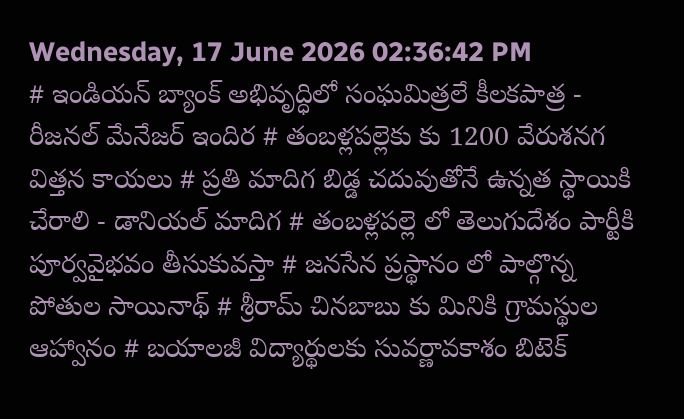Wednesday, 17 June 2026 02:36:42 PM
# ఇండియన్ బ్యాంక్ అభివృద్ధిలో సంఘమిత్రలే కీలకపాత్ర - రీజనల్ మేనేజర్ ఇందిర # తంబళ్లపల్లెకు కు 1200 వేరుశనగ విత్తన కాయలు # ప్రతి మాదిగ బిడ్డ చదువుతోనే ఉన్నత స్థాయికి చేరాలి - డానియల్ మాదిగ # తంబళ్లపల్లె లో తెలుగుదేశం పార్టీకి పూర్వవైభవం తీసుకువస్తా # జనసేన ప్రస్థానం లో పాల్గొన్న పోతుల సాయినాథ్ # శ్రీరామ్ చినబాబు కు మినికి గ్రామస్థుల ఆహ్వానం # బయాలజీ విద్యార్థులకు సువర్ణావకాశం బిటెక్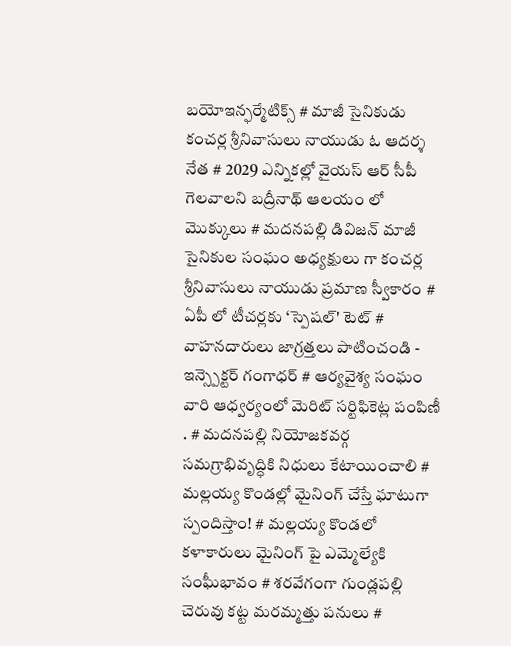బయోఇన్ఫర్మేటిక్స్ # మాజీ సైనికుడు కంచర్ల శ్రీనివాసులు నాయుడు ఓ ఆదర్శ నేత # 2029 ఎన్నికల్లో వైయస్ ఆర్ సీపీ గెలవాలని బద్రీనాథ్ ఆలయం లో మొక్కులు # మదనపల్లి డివిజన్ మాజీ సైనికుల సంఘం అధ్యక్షులు గా కంచర్ల శ్రీనివాసులు నాయుడు ప్రమాణ స్వీకారం # ఏపీ లో టీచర్లకు ‘స్పెషల్' టెట్ # వాహనదారులు జాగ్రత్తలు పాటించండి - ఇన్స్పెక్టర్ గంగాధర్ # ఆర్యవైశ్య సంఘం వారి ఆధ్వర్యంలో మెరిట్ సర్టిఫికెట్ల పంపిణీ . # మదనపల్లి నియోజకవర్గ సమగ్రాభివృద్ధికి నిధులు కేటాయించాలి # మల్లయ్య కొండల్లో మైనింగ్ చేస్తే ఘాటుగా స్పందిస్తాం! # మల్లయ్య కొండలో కళాకారులు మైనింగ్ పై ఎమ్మెల్యేకి సంఘీభావం # శరవేగంగా గుండ్లపల్లి చెరువు కట్ట మరమ్మత్తు పనులు #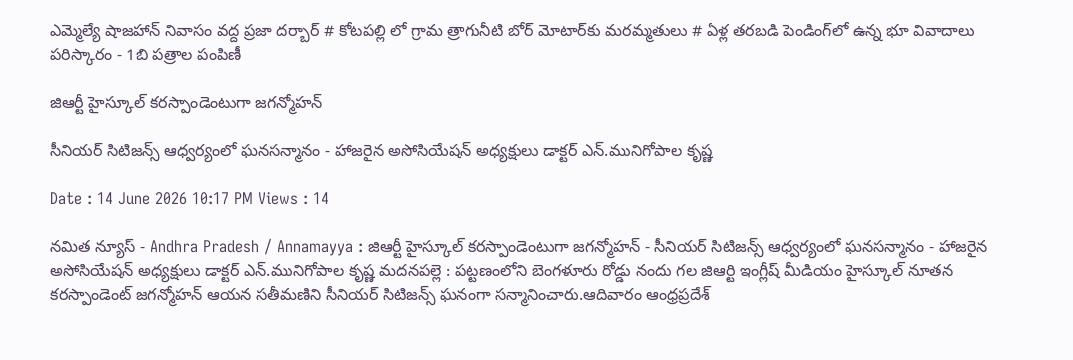ఎమ్మెల్యే షాజహాన్ నివాసం వద్ద ప్రజా దర్బార్ # కోటపల్లి లో గ్రామ త్రాగునీటి బోర్ మోటార్‌కు మరమ్మతులు # ఏళ్ల తరబడి పెండింగ్‌లో ఉన్న భూ వివాదాలు పరిస్కారం - 1బి పత్రాల పంపిణీ

జిఆర్టీ హైస్కూల్ కరస్పాండెంటుగా జగన్మోహన్

సీనియర్ సిటిజన్స్ ఆధ్వర్యంలో ఘనసన్మానం - హాజరైన అసోసియేషన్ అధ్యక్షులు డాక్టర్ ఎన్.మునిగోపాల కృష్ణ

Date : 14 June 2026 10:17 PM Views : 14

నమిత న్యూస్ - Andhra Pradesh / Annamayya : జిఆర్టీ హైస్కూల్ కరస్పాండెంటుగా జగన్మోహన్ - సీనియర్ సిటిజన్స్ ఆధ్వర్యంలో ఘనసన్మానం - హాజరైన అసోసియేషన్ అధ్యక్షులు డాక్టర్ ఎన్.మునిగోపాల కృష్ణ మదనపల్లె : పట్టణంలోని బెంగళూరు రోడ్డు నందు గల జిఆర్టి ఇంగ్లీష్ మీడియం హైస్కూల్ నూతన కరస్పాండెంట్ జగన్మోహన్ ఆయన సతీమణిని సీనియర్ సిటిజన్స్ ఘనంగా సన్మానించారు.ఆదివారం ఆంధ్రప్రదేశ్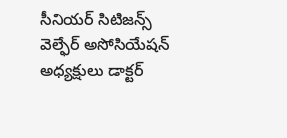సీనియర్ సిటిజన్స్ వెల్ఫేర్ అసోసియేషన్ అధ్యక్షులు డాక్టర్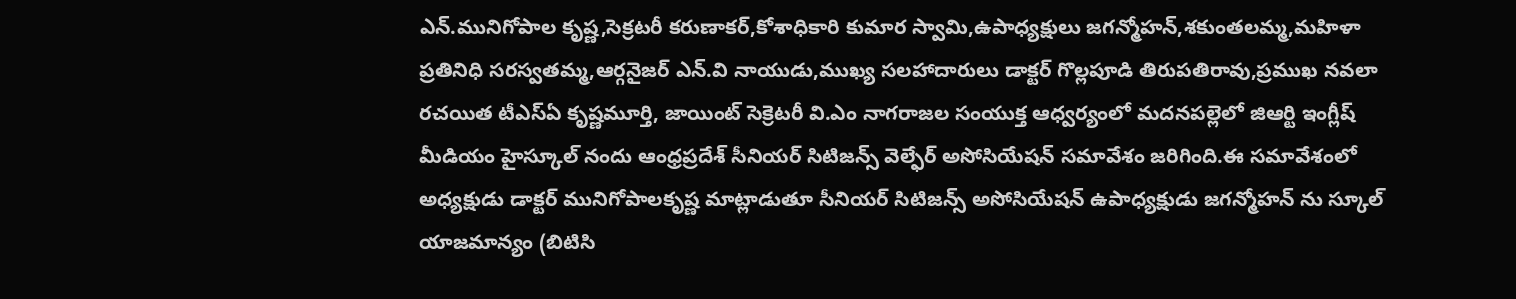ఎన్.మునిగోపాల కృష్ణ,సెక్రటరీ కరుణాకర్,కోశాధికారి కుమార స్వామి,ఉపాధ్యక్షులు జగన్మోహన్,శకుంతలమ్మ,మహిళా ప్రతినిధి సరస్వతమ్మ,ఆర్గనైజర్ ఎన్.వి నాయుడు,ముఖ్య సలహాదారులు డాక్టర్ గొల్లపూడి తిరుపతిరావు,ప్రముఖ నవలా రచయిత టీఎస్ఏ కృష్ణమూర్తి, జాయింట్ సెక్రెటరీ వి.ఎం నాగరాజల సంయుక్త ఆధ్వర్యంలో మదనపల్లెలో జిఆర్టి ఇంగ్లీష్ మీడియం హైస్కూల్ నందు ఆంధ్రప్రదేశ్ సీనియర్ సిటిజన్స్ వెల్ఫేర్ అసోసియేషన్ సమావేశం జరిగింది.ఈ సమావేశంలో అధ్యక్షుడు డాక్టర్ మునిగోపాలకృష్ణ మాట్లాడుతూ సీనియర్ సిటిజన్స్ అసోసియేషన్ ఉపాధ్యక్షుడు జగన్మోహన్ ను స్కూల్ యాజమాన్యం (బిటిసి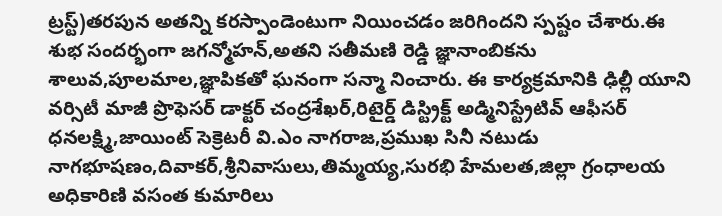ట్రస్ట్)తరపున అతన్ని కరస్పాండెంటుగా నియించడం జరిగిందని స్పష్టం చేశారు.ఈ శుభ సందర్భంగా జగన్మోహన్,అతని సతీమణి రెడ్డి జ్ఞానాంబికను శాలువ,పూలమాల,జ్ఞాపికతో ఘనంగా సన్మా నించారు. ఈ కార్యక్రమానికి ఢిల్లీ యూని వర్సిటీ మాజీ ప్రొఫెసర్ డాక్టర్ చంద్రశేఖర్,రిటైర్డ్ డిస్ట్రిక్ట్ అడ్మినిస్ట్రేటివ్ ఆఫీసర్ ధనలక్ష్మి,జాయింట్ సెక్రెటరీ వి.ఎం నాగరాజ,ప్రముఖ సినీ నటుడు నాగభూషణం,దివాకర్,శ్రీనివాసులు,తిమ్మయ్య,సురభి హేమలత,జిల్లా గ్రంధాలయ అధికారిణి వసంత కుమారిలు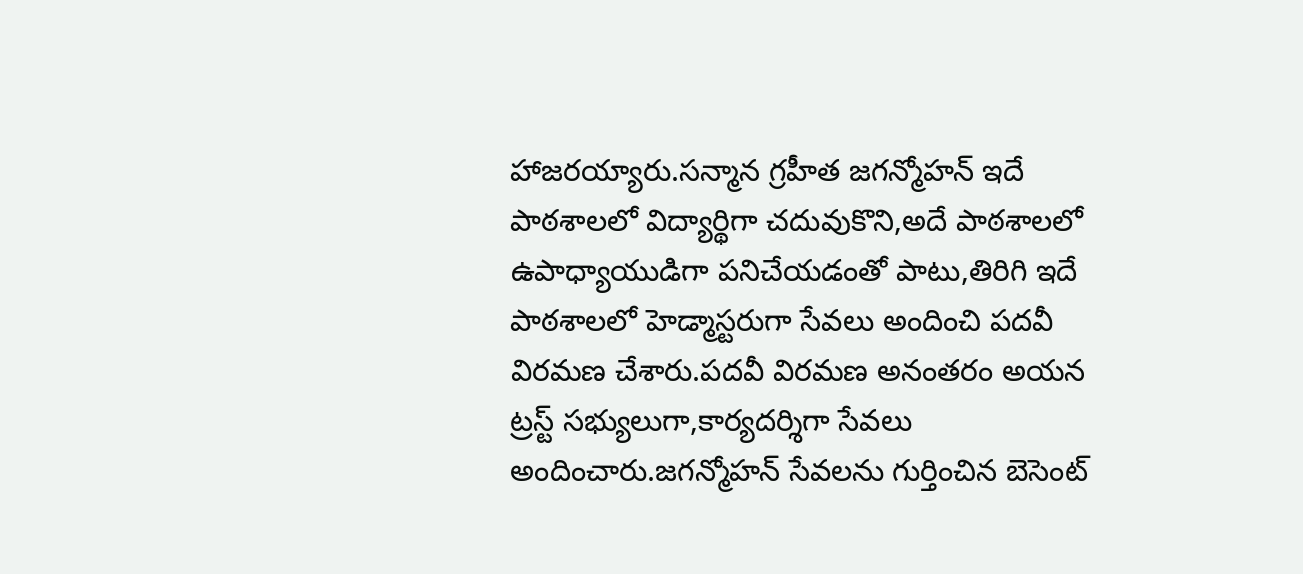హాజరయ్యారు.సన్మాన గ్రహీత జగన్మోహన్ ఇదే పాఠశాలలో విద్యార్థిగా చదువుకొని,అదే పాఠశాలలో ఉపాధ్యాయుడిగా పనిచేయడంతో పాటు,తిరిగి ఇదే పాఠశాలలో హెడ్మాస్టరుగా సేవలు అందించి పదవీ విరమణ చేశారు.పదవీ విరమణ అనంతరం అయన ట్రస్ట్ సభ్యులుగా,కార్యదర్శిగా సేవలు అందించారు.జగన్మోహన్ సేవలను గుర్తించిన బెసెంట్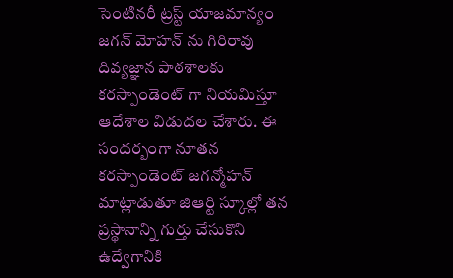సెంటినరీ ట్రస్ట్ యాజమాన్యం జగన్ మోహన్ ను గిరిరావు దివ్యజ్ఞాన పాఠశాలకు కరస్పాండెంట్ గా నియమిస్తూ ఆదేశాల విడుదల చేశారు. ఈ సందర్బంగా నూతన కరస్పాండెంట్ జగన్మోహన్ మాట్లాడుతూ జిఆర్టి స్కూల్లో తన ప్రస్థానాన్ని గుర్తు చేసుకొని ఉద్వేగానికి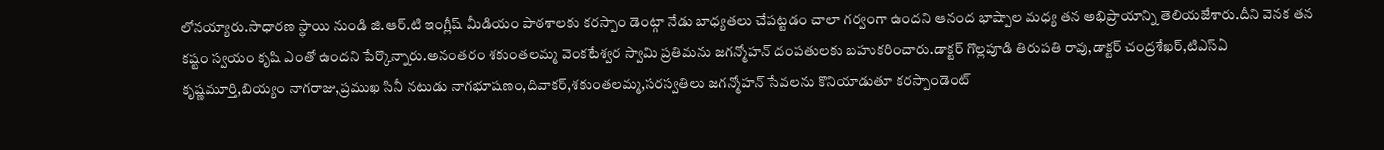లోనయ్యారు.సాధారణ స్థాయి నుండి జి.ఆర్.టి ఇంగ్లీష్ మీడియం పాఠశాలకు కరస్పాం డెంట్గా నేడు బాధ్యతలు చేపట్టడం చాలా గర్వంగా ఉందని ఆనంద భాష్పాల మధ్య తన అభిప్రాయాన్ని తెలియజేశారు.దీని వెనక తన కష్టం స్వయం కృషి ఎంతో ఉందని పేర్కొన్నారు.అనంతరం శకుంతలమ్మ వెంకటేశ్వర స్వామి ప్రతిమను జగన్మోహన్ దంపతులకు బహుకరించారు.డాక్టర్ గొల్లపూడి తిరుపతి రావు,డాక్టర్ చంద్రశేఖర్,టిఎస్ఏ కృష్ణమూర్తి,బియ్యం నాగరాజు,ప్రముఖ సినీ నటుడు నాగభూషణం,దివాకర్,శకుంతలమ్మ,సరస్వతిలు జగన్మోహన్ సేవలను కొనియాడుతూ కరస్పాండెంట్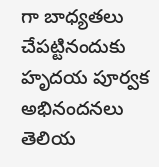గా బాధ్యతలు చేపట్టినందుకు హృదయ పూర్వక అభినందనలు తెలియ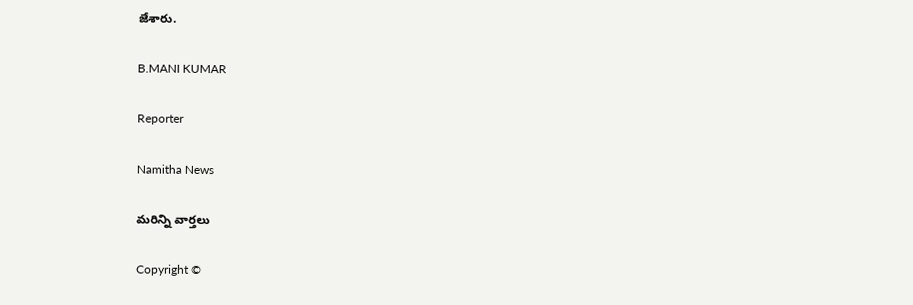జేశారు.

B.MANI KUMAR

Reporter

Namitha News

మరిన్ని వార్తలు

Copyright ©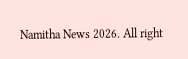Namitha News 2026. All right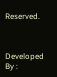Reserved.



Developed By :